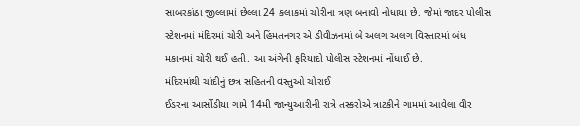સાબરકાંઠા જીલ્લામાં છેલ્લા 24 કલાકમાં ચોરીના ત્રણ બનાવો નોધાયા છે. જેમાં જાદર પોલીસ સ્ટેશનમાં મંદિરમાં ચોરી અને હિંમતનગર એ ડીવીઝનમાં બે અલગ અલગ વિસ્તારમાં બંધ મકાનમાં ચોરી થઈ હતી. આ અંગેની ફરિયાદો પોલીસ સ્ટેશનમાં નોંધાઈ છે.
મંદિરમાંથી ચાંદીનું છત્ર સહિતની વસ્તુઓ ચોરાઈ
ઈડરના આર્સોડીયા ગામે 14મી જાન્યુઆરીની રાત્રે તસ્કરોએ ત્રાટકીને ગામમાં આવેલા વીર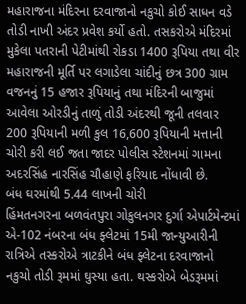મહારાજના મંદિરના દરવાજાનો નકુચો કોઈ સાધન વડે તોડી નાખી અંદર પ્રવેશ કર્યો હતો. તસકરોએ મંદિરમાં મુકેલા પતરાની પેટીમાંથી રોકડા 1400 રૂપિયા તથા વીર મહારાજની મૂર્તિ પર લગાડેલા ચાંદીનું છત્ર 300 ગ્રામ વજનનું 15 હજાર રૂપિયાનું તથા મંદિરની બાજુમાં આવેલા ઓરડીનું તાળું તોડી અંદરથી જૂની તલવાર 200 રૂપિયાની મળી કુલ 16,600 રૂપિયાની મત્તાની ચોરી કરી લઈ જતા જાદર પોલીસ સ્ટેશનમાં ગામના અદરસિંહ નારસિંહ ચૌહાણે ફરિયાદ નોંધાવી છે.
બંધ ઘરમાંથી 5.44 લાખની ચોરી
હિંમતનગરના બળવંતપુરા ગોકુલનગર દુર્ગા એપાર્ટમેન્ટમાં એ-102 નંબરના બંધ ફ્લેટમાં 15મી જાન્યુઆરીની રાત્રિએ તસ્કરોએ ત્રાટકીને બંધ ફ્લેટના દરવાજાનો નકુચો તોડી રૂમમાં ઘુસ્યા હતા. થસ્કરોએ બેડરૂમમાં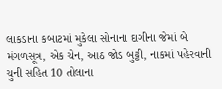લાકડાના કબાટમાં મુકેલા સોનાના દાગીના જેમાં બે મંગળસૂત્ર, એક ચેન, આઠ જોડ બુટ્ટી, નાકમાં પહેરવાની ચુની સહિત 10 તોલાના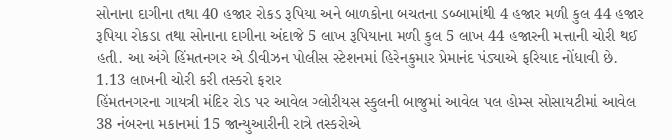સોનાના દાગીના તથા 40 હજાર રોકડ રૂપિયા અને બાળકોના બચતના ડબ્બામાંથી 4 હજાર મળી કુલ 44 હજાર રૂપિયા રોકડા તથા સોનાના દાગીના અંદાજે 5 લાખ રૂપિયાના મળી કુલ 5 લાખ 44 હજારની મત્તાની ચોરી થઈ હતી. આ અંગે હિંમતનગર એ ડીવીઝન પોલીસ સ્ટેશનમાં હિરેનકુમાર પ્રેમાનંદ પંડ્યાએ ફરિયાદ નોંધાવી છે.
1.13 લાખની ચોરી કરી તસ્કરો ફરાર
હિંમતનગરના ગાયત્રી મંદિર રોડ પર આવેલ ગ્લોરીયસ સ્કુલની બાજુમાં આવેલ પલ હોમ્સ સોસાયટીમાં આવેલ 38 નંબરના મકાનમાં 15 જાન્યુઆરીની રાત્રે તસ્કરોએ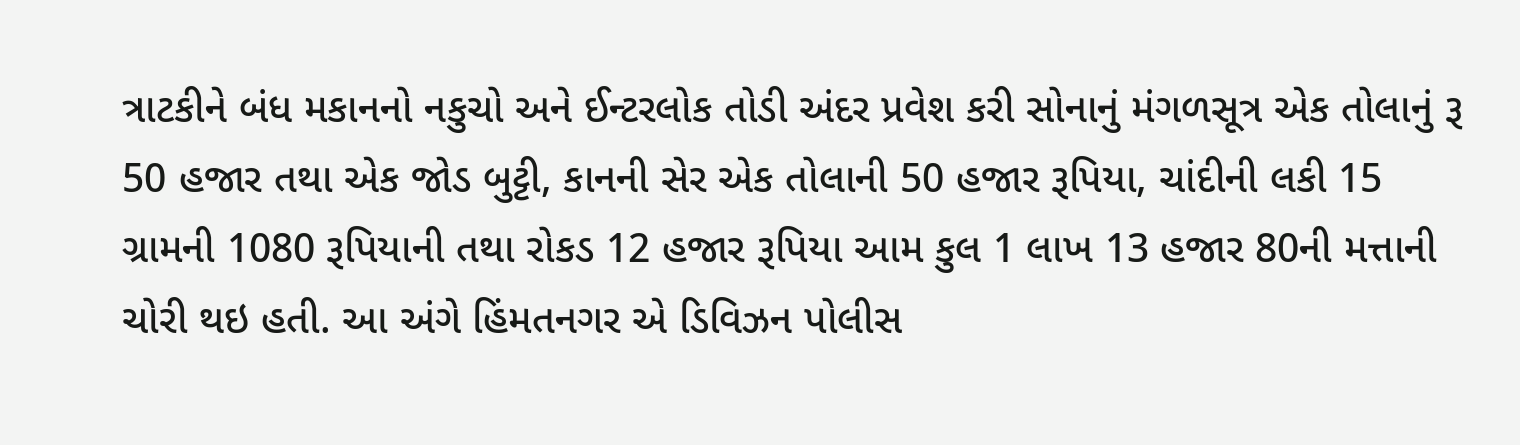ત્રાટકીને બંધ મકાનનો નકુચો અને ઈન્ટરલોક તોડી અંદર પ્રવેશ કરી સોનાનું મંગળસૂત્ર એક તોલાનું રૂ 50 હજાર તથા એક જોડ બુટ્ટી, કાનની સેર એક તોલાની 50 હજાર રૂપિયા, ચાંદીની લકી 15 ગ્રામની 1080 રૂપિયાની તથા રોકડ 12 હજાર રૂપિયા આમ કુલ 1 લાખ 13 હજાર 80ની મત્તાની ચોરી થઇ હતી. આ અંગે હિંમતનગર એ ડિવિઝન પોલીસ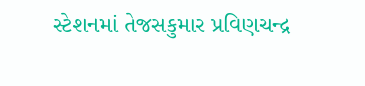સ્ટેશનમાં તેજસકુમાર પ્રવિણચન્દ્ર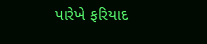પારેખે ફરિયાદ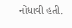નોંધાવી હતી.